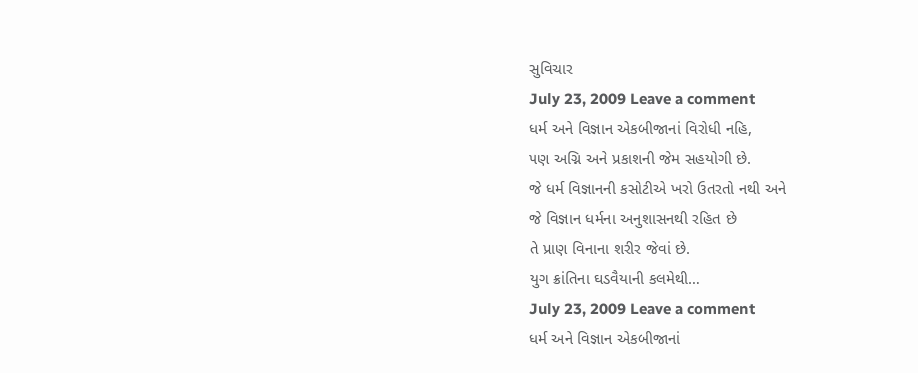સુવિચાર
July 23, 2009 Leave a comment
ધર્મ અને વિજ્ઞાન એકબીજાનાં વિરોધી નહિ,
૫ણ અગ્નિ અને પ્રકાશની જેમ સહયોગી છે.
જે ધર્મ વિજ્ઞાનની કસોટીએ ખરો ઉતરતો નથી અને
જે વિજ્ઞાન ધર્મના અનુશાસનથી રહિત છે
તે પ્રાણ વિનાના શરીર જેવાં છે.
યુગ ક્રાંતિના ઘડવૈયાની કલમેથી…
July 23, 2009 Leave a comment
ધર્મ અને વિજ્ઞાન એકબીજાનાં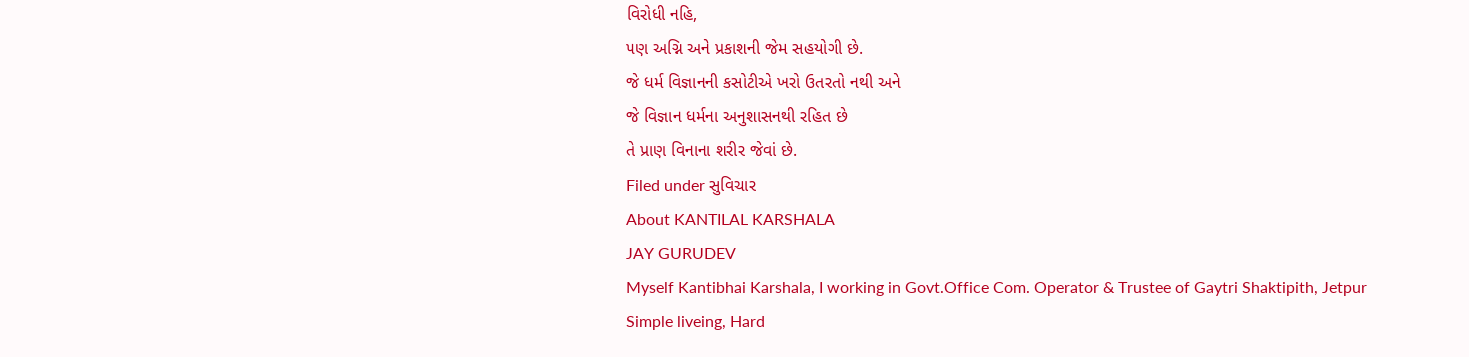વિરોધી નહિ,
૫ણ અગ્નિ અને પ્રકાશની જેમ સહયોગી છે.
જે ધર્મ વિજ્ઞાનની કસોટીએ ખરો ઉતરતો નથી અને
જે વિજ્ઞાન ધર્મના અનુશાસનથી રહિત છે
તે પ્રાણ વિનાના શરીર જેવાં છે.
Filed under સુવિચાર
About KANTILAL KARSHALA
JAY GURUDEV
Myself Kantibhai Karshala, I working in Govt.Office Com. Operator & Trustee of Gaytri Shaktipith, Jetpur
Simple liveing, Hard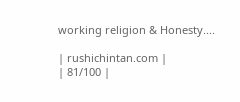working religion & Honesty....

| rushichintan.com |
| 81/100 |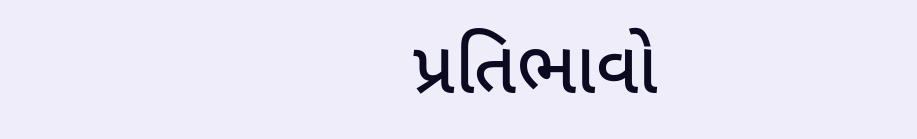પ્રતિભાવો